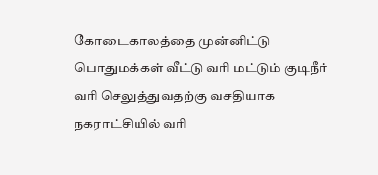கோடைகாலத்தை முன்னிட்டு பொதுமக்கள் வீட்டு வரி மட்டும் குடிநீர் வரி செலுத்துவதற்கு வசதியாக நகராட்சியில் வரி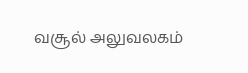வசூல் அலுவலகம்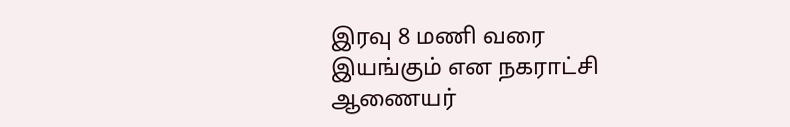இரவு 8 மணி வரை இயங்கும் என நகராட்சி ஆணையர்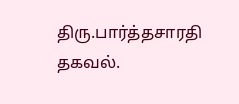திரு.பார்த்தசாரதி தகவல்.